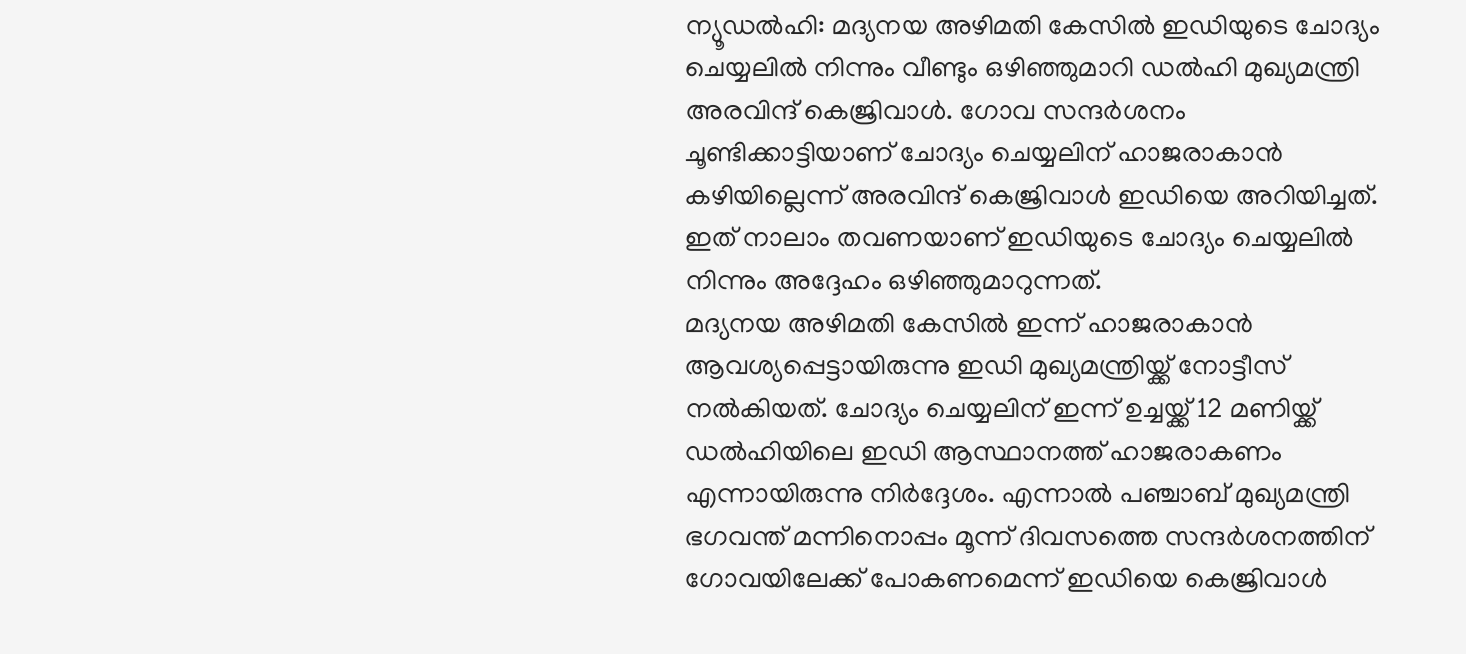ന്യൂഡൽഹി: മദ്യനയ അഴിമതി കേസിൽ ഇഡിയുടെ ചോദ്യം ചെയ്യലിൽ നിന്നും വീണ്ടും ഒഴിഞ്ഞുമാറി ഡൽഹി മുഖ്യമന്ത്രി അരവിന്ദ് കെജ്രിവാൾ. ഗോവ സന്ദർശനം ചൂണ്ടിക്കാട്ടിയാണ് ചോദ്യം ചെയ്യലിന് ഹാജരാകാൻ കഴിയില്ലെന്ന് അരവിന്ദ് കെജ്രിവാൾ ഇഡിയെ അറിയിച്ചത്. ഇത് നാലാം തവണയാണ് ഇഡിയുടെ ചോദ്യം ചെയ്യലിൽ നിന്നും അദ്ദേഹം ഒഴിഞ്ഞുമാറുന്നത്.
മദ്യനയ അഴിമതി കേസിൽ ഇന്ന് ഹാജരാകാൻ ആവശ്യപ്പെട്ടായിരുന്നു ഇഡി മുഖ്യമന്ത്രിയ്ക്ക് നോട്ടീസ് നൽകിയത്. ചോദ്യം ചെയ്യലിന് ഇന്ന് ഉച്ചയ്ക്ക് 12 മണിയ്ക്ക് ഡൽഹിയിലെ ഇഡി ആസ്ഥാനത്ത് ഹാജരാകണം എന്നായിരുന്നു നിർദ്ദേശം. എന്നാൽ പഞ്ചാബ് മുഖ്യമന്ത്രി ഭഗവന്ത് മന്നിനൊപ്പം മൂന്ന് ദിവസത്തെ സന്ദർശനത്തിന് ഗോവയിലേക്ക് പോകണമെന്ന് ഇഡിയെ കെജ്രിവാൾ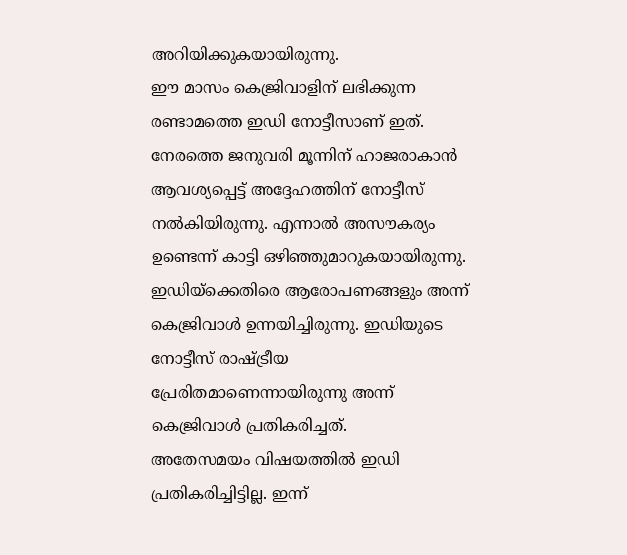അറിയിക്കുകയായിരുന്നു.
ഈ മാസം കെജ്രിവാളിന് ലഭിക്കുന്ന രണ്ടാമത്തെ ഇഡി നോട്ടീസാണ് ഇത്. നേരത്തെ ജനുവരി മൂന്നിന് ഹാജരാകാൻ ആവശ്യപ്പെട്ട് അദ്ദേഹത്തിന് നോട്ടീസ് നൽകിയിരുന്നു. എന്നാൽ അസൗകര്യം ഉണ്ടെന്ന് കാട്ടി ഒഴിഞ്ഞുമാറുകയായിരുന്നു. ഇഡിയ്ക്കെതിരെ ആരോപണങ്ങളും അന്ന് കെജ്രിവാൾ ഉന്നയിച്ചിരുന്നു. ഇഡിയുടെ നോട്ടീസ് രാഷ്ട്രീയ പ്രേരിതമാണെന്നായിരുന്നു അന്ന് കെജ്രിവാൾ പ്രതികരിച്ചത്.
അതേസമയം വിഷയത്തിൽ ഇഡി പ്രതികരിച്ചിട്ടില്ല. ഇന്ന്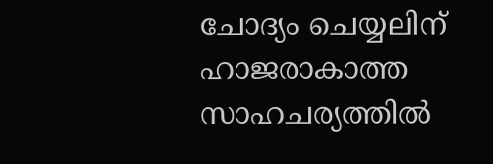ചോദ്യം ചെയ്യലിന് ഹാജരാകാത്ത സാഹചര്യത്തിൽ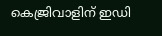കെജ്രിവാളിന് ഇഡി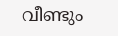വീണ്ടും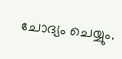ചോദ്യം ചെയ്യും.